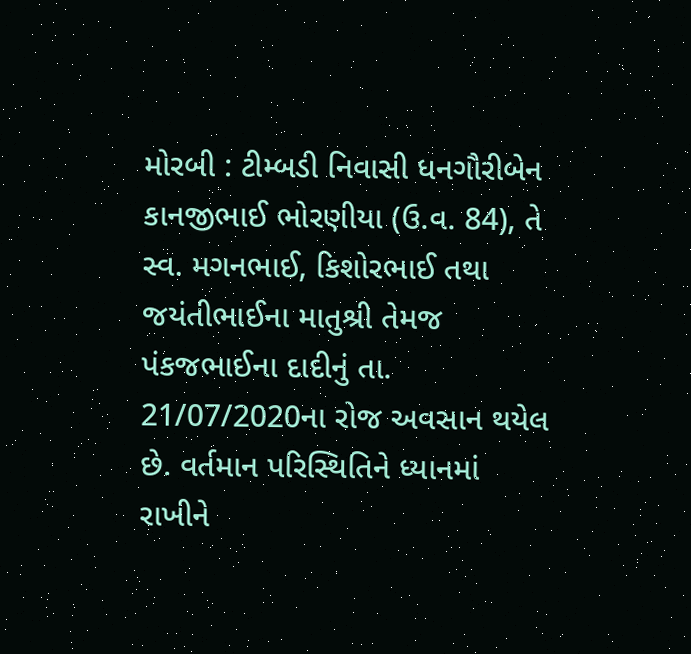મોરબી : ટીમ્બડી નિવાસી ધનગૌરીબેન કાનજીભાઈ ભોરણીયા (ઉ.વ. 84), તે સ્વ. મગનભાઈ, કિશોરભાઈ તથા જયંતીભાઈના માતુશ્રી તેમજ પંકજભાઈના દાદીનું તા. 21/07/2020ના રોજ અવસાન થયેલ છે. વર્તમાન પરિસ્થિતિને ધ્યાનમાં રાખીને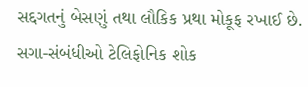સદ્દગતનું બેસણું તથા લૌકિક પ્રથા મોકૂફ રખાઈ છે. સગા-સંબંધીઓ ટેલિફોનિક શોક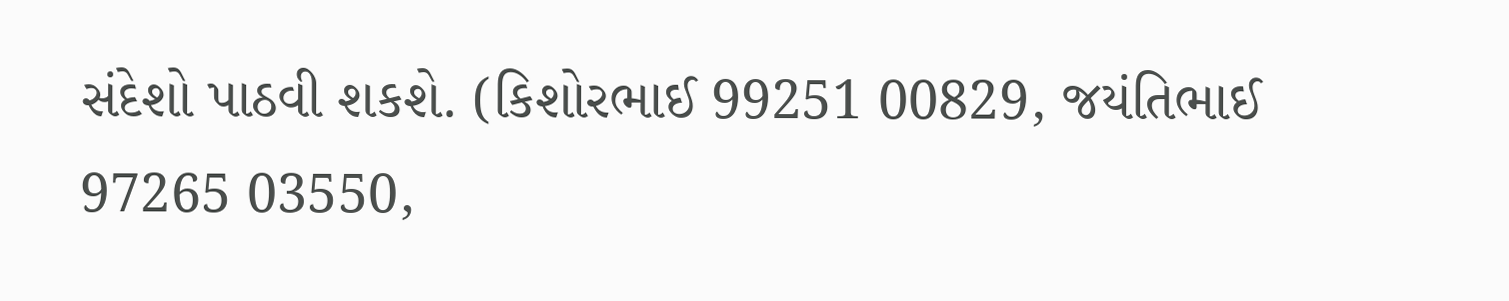સંદેશો પાઠવી શકશે. (કિશોરભાઈ 99251 00829, જયંતિભાઈ 97265 03550,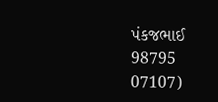પંકજભાઈ 98795 07107)